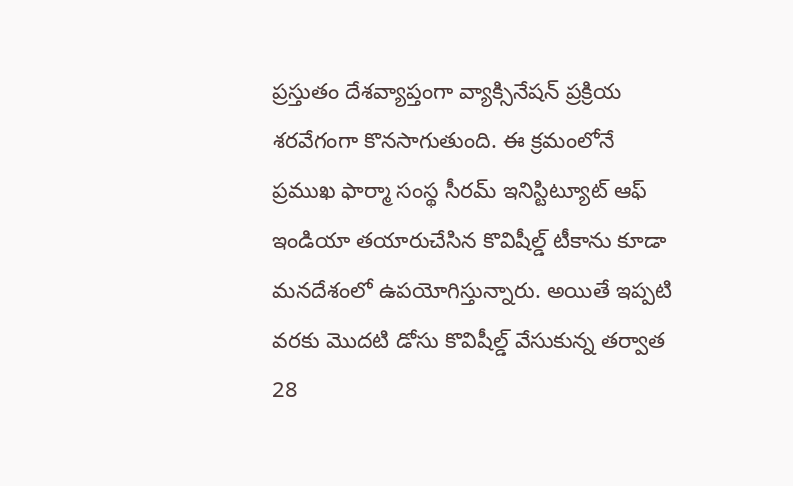ప్రస్తుతం దేశవ్యాప్తంగా వ్యాక్సినేషన్ ప్రక్రియ శరవేగంగా కొనసాగుతుంది. ఈ క్రమంలోనే ప్రముఖ ఫార్మా సంస్థ సీరమ్ ఇనిస్టిట్యూట్ ఆఫ్ ఇండియా తయారుచేసిన కొవిషీల్డ్ టీకాను కూడా మనదేశంలో ఉపయోగిస్తున్నారు. అయితే ఇప్పటి వరకు మొదటి డోసు కొవిషీల్డ్ వేసుకున్న తర్వాత 28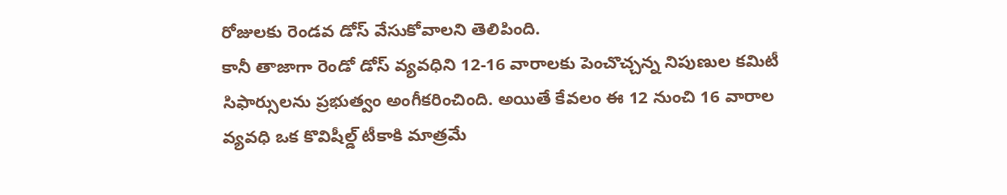రోజులకు రెండవ డోస్ వేసుకోవాలని తెలిపింది.
కానీ తాజాగా రెండో డోస్ వ్యవధిని 12-16 వారాలకు పెంచొచ్చన్న నిపుణుల కమిటీ సిఫార్సులను ప్రభుత్వం అంగీకరించింది. అయితే కేవలం ఈ 12 నుంచి 16 వారాల వ్యవధి ఒక కొవిషీల్డ్ టీకాకి మాత్రమే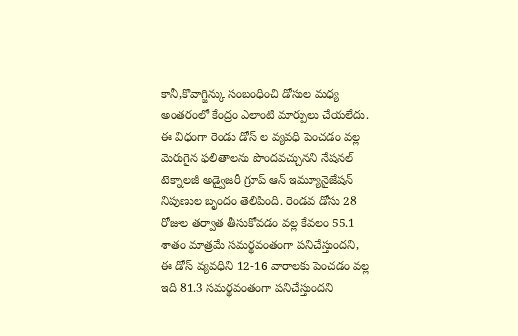కానీ,కొవాగ్జిన్కు సంబంధించి డోసుల మధ్య అంతరంలో కేంద్రం ఎలాంటి మార్పులు చేయలేదు.
ఈ విధంగా రెండు డోస్ ల వ్యవధి పెంచడం వల్ల మెరుగైన ఫలితాలను పొందవచ్చునని నేషనల్ టెక్నాలజీ అడ్వైజరీ గ్రూప్ ఆన్ ఇమ్యూనైజేషన్ నిపుణుల బృందం తెలిపింది. రెండవ డోసు 28 రోజుల తర్వాత తీసుకోవడం వల్ల కేవలం 55.1 శాతం మాత్రమే సమర్థవంతంగా పనిచేస్తుందని, ఈ డోస్ వ్యవధిని 12-16 వారాలకు పెంచడం వల్ల ఇది 81.3 సమర్థవంతంగా పనిచేస్తుందని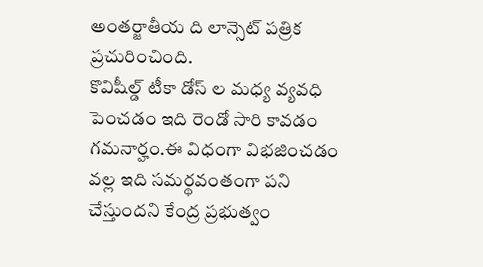అంతర్జాతీయ ది లాన్సెట్ పత్రిక ప్రచురించింది.
కొవిషీల్డ్ టీకా డోస్ ల మధ్య వ్యవధి పెంచడం ఇది రెండో సారి కావడం గమనార్హం.ఈ విధంగా విభజించడం వల్ల ఇది సమర్థవంతంగా పని చేస్తుందని కేంద్ర ప్రభుత్వం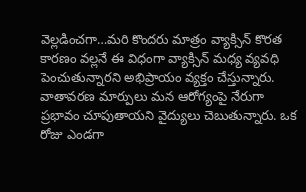వెల్లడించగా…మరి కొందరు మాత్రం వ్యాక్సిన్ కొరత కారణం వల్లనే ఈ విధంగా వ్యాక్సిన్ మధ్య వ్యవధి పెంచుతున్నారని అభిప్రాయం వ్యక్తం చేస్తున్నారు.
వాతావరణ మార్పులు మన ఆరోగ్యంపై నేరుగా ప్రభావం చూపుతాయని వైద్యులు చెబుతున్నారు. ఒక రోజు ఎండగా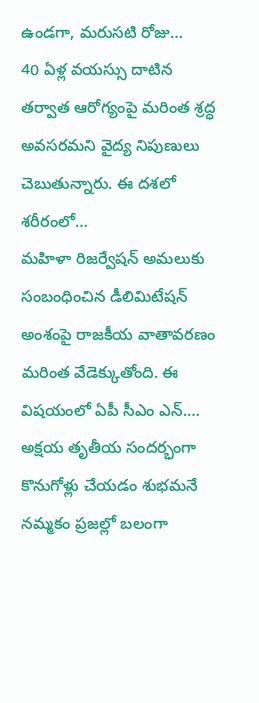ఉండగా, మరుసటి రోజు…
40 ఏళ్ల వయస్సు దాటిన తర్వాత ఆరోగ్యంపై మరింత శ్రద్ధ అవసరమని వైద్య నిపుణులు చెబుతున్నారు. ఈ దశలో శరీరంలో…
మహిళా రిజర్వేషన్ అమలుకు సంబంధించిన డీలిమిటేషన్ అంశంపై రాజకీయ వాతావరణం మరింత వేడెక్కుతోంది. ఈ విషయంలో ఏపీ సీఎం ఎన్.…
అక్షయ తృతీయ సందర్భంగా కొనుగోళ్లు చేయడం శుభమనే నమ్మకం ప్రజల్లో బలంగా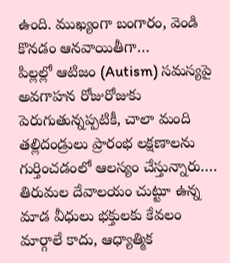ఉంది. ముఖ్యంగా బంగారం, వెండి కొనడం ఆనవాయితీగా…
పిల్లల్లో ఆటిజం (Autism) సమస్యపై అవగాహన రోజురోజుకు పెరుగుతున్నప్పటికీ, చాలా మంది తల్లిదండ్రులు ప్రారంభ లక్షణాలను గుర్తించడంలో ఆలస్యం చేస్తున్నారు.…
తిరుమల దేవాలయం చుట్టూ ఉన్న మాడ వీధులు భక్తులకు కేవలం మార్గాలే కాదు, ఆధ్యాత్మిక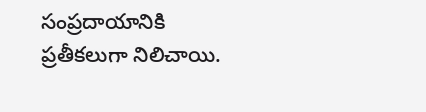సంప్రదాయానికి ప్రతీకలుగా నిలిచాయి.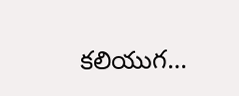కలియుగ…